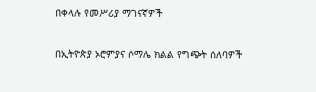በቀላሉ የመሥሪያ ማገናኛዎች

በኢትዮጵያ ኦሮምያና ሶማሌ ክልል የግጭት ሰለባዎች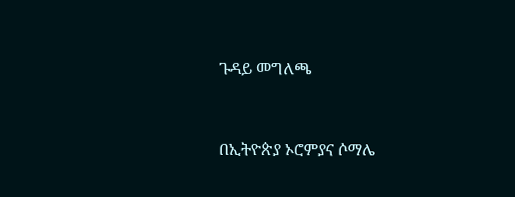ጉዳይ መግለጫ


በኢትዮጵያ ኦሮምያና ሶማሌ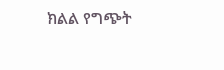ክልል የግጭት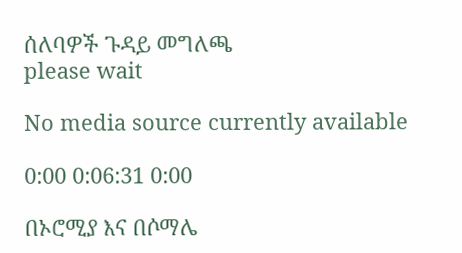ሰለባዎች ጉዳይ መግለጫ
please wait

No media source currently available

0:00 0:06:31 0:00

በኦሮሚያ እና በሶማሌ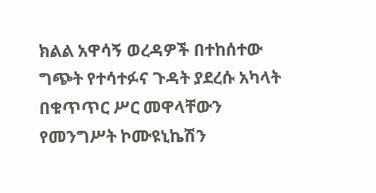ክልል አዋሳኝ ወረዳዎች በተከሰተው ግጭት የተሳተፉና ጉዳት ያደረሱ አካላት በቁጥጥር ሥር መዋላቸውን የመንግሥት ኮሙዩኒኬሽን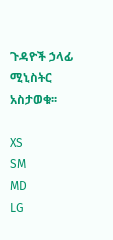ጉዳዮች ኃላፊ ሚኒስትር አስታወቁ፡፡

XS
SM
MD
LG